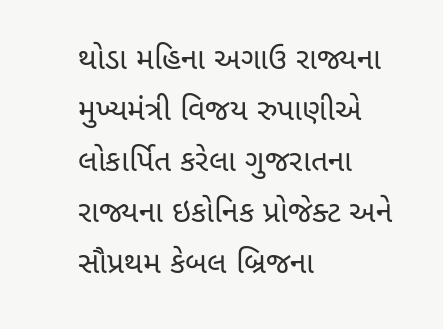થોડા મહિના અગાઉ રાજ્યના મુખ્યમંત્રી વિજય રુપાણીએ લોકાર્પિત કરેલા ગુજરાતના રાજ્યના ઇકોનિક પ્રોજેક્ટ અને સૌપ્રથમ કેબલ બ્રિજના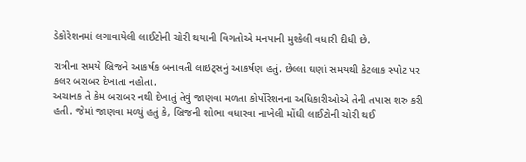ડેકોરેશનમાં લગાવાયેલી લાઈટોની ચોરી થયાની વિગતોએ મનપાની મુશ્કેલી વધારી દીધી છે.

રાત્રીના સમયે બ્રિજને આકર્ષક બનાવતી લાઇટ્સનું આકર્ષણ હતું. છેલ્લા ઘણાં સમયથી કેટલાક સ્પોટ પર કલર બરાબર દેખાતા નહોતા.
અચાનક તે કેમ બરાબર નથી દેખાતું તેવું જાણવા મળતા કોર્પોરેશનના અધિકારીઓએ તેની તપાસ શરુ કરી હતી. જેમાં જાણવા મળ્યું હતું કે, બ્રિજની શોભા વધારવા નાખેલી મોંઘી લાઈટોની ચોરી થઈ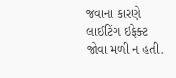જવાના કારણે લાઈટિંગ ઇફેક્ટ જોવા મળી ન હતી.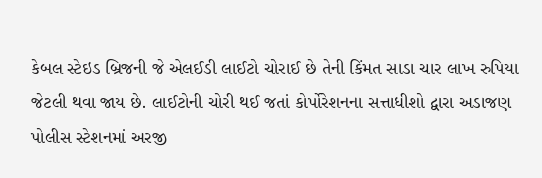કેબલ સ્ટેઇડ બ્રિજની જે એલઈડી લાઈટો ચોરાઈ છે તેની કિંમત સાડા ચાર લાખ રુપિયા જેટલી થવા જાય છે. લાઈટોની ચોરી થઈ જતાં કોર્પોરેશનના સત્તાધીશો દ્વારા અડાજણ પોલીસ સ્ટેશનમાં અરજી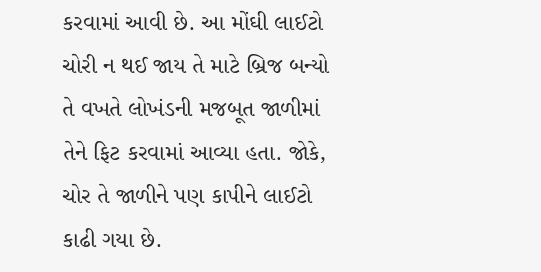કરવામાં આવી છે. આ મોંઘી લાઈટો ચોરી ન થઈ જાય તે માટે બ્રિજ બન્યો તે વખતે લોખંડની મજબૂત જાળીમાં તેને ફિટ કરવામાં આવ્યા હતા. જોકે, ચોર તે જાળીને પણ કાપીને લાઈટો કાઢી ગયા છે.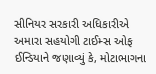સીનિયર સરકારી અધિકારીએ અમારા સહયોગી ટાઈમ્સ ઓફ ઈન્ડિયાને જણાવ્યું કે, મોટાભાગના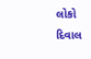લોકો દિવાલ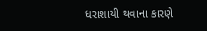ધરાશાયી થવાના કારણે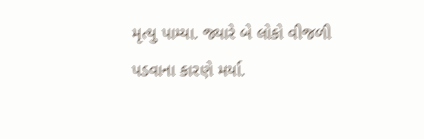મૃત્યુ પામ્યા. જ્યારે બે લોકો વીજળી પડવાના કારણે મર્યા.